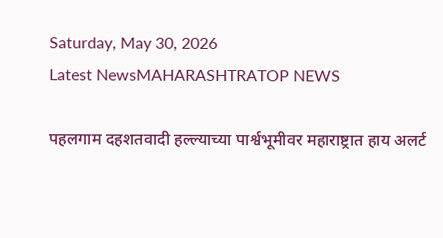Saturday, May 30, 2026
Latest NewsMAHARASHTRATOP NEWS

पहलगाम दहशतवादी हल्ल्याच्या पार्श्वभूमीवर महाराष्ट्रात हाय अलर्ट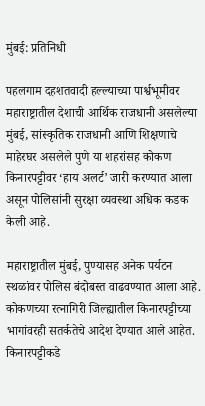मुंबई: प्रतिनिधी

पहलगाम दहशतवादी हल्ल्याच्या पार्श्वभूमीवर महाराष्ट्रातील देशाची आर्थिक राजधानी असलेल्या मुंबई, सांस्कृतिक राजधानी आणि शिक्षणाचे माहेरघर असलेले पुणे या शहरांसह कोकण किनारपट्टीवर ‘हाय अलर्ट’ जारी करण्यात आला असून पोलिसांनी सुरक्षा व्यवस्था अधिक कडक केली आहे.

महाराष्ट्रातील मुंबई, पुण्यासह अनेक पर्यटन स्थळांवर पोलिस बंदोबस्त वाढवण्यात आला आहे. कोकणच्या रत्नागिरी जिल्ह्यातील किनारपट्टीच्या भागांवरही सतर्कतेचे आदेश देण्यात आले आहेत. किनारपट्टीकडे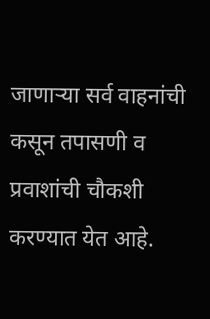जाणाऱ्या सर्व वाहनांची कसून तपासणी व प्रवाशांची चौकशी करण्यात येत आहे.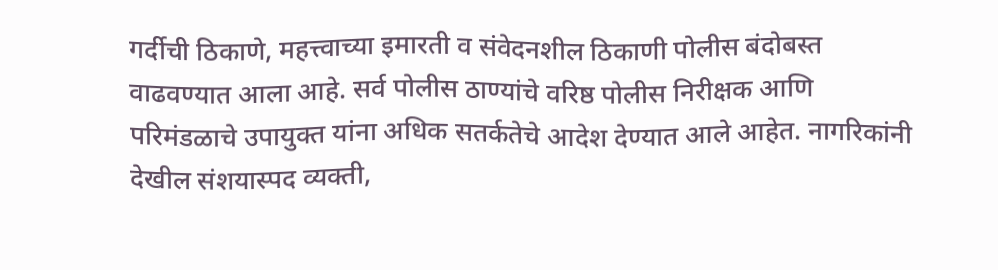गर्दीची ठिकाणे, महत्त्वाच्या इमारती व संवेदनशील ठिकाणी पोलीस बंदोबस्त वाढवण्यात आला आहे. सर्व पोलीस ठाण्यांचे वरिष्ठ पोलीस निरीक्षक आणि परिमंडळाचे उपायुक्त यांना अधिक सतर्कतेचे आदेश देण्यात आले आहेत. नागरिकांनी देखील संशयास्पद व्यक्ती,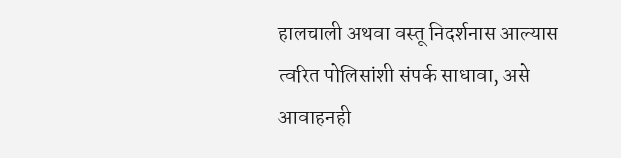हालचाली अथवा वस्तू निदर्शनास आल्यास त्वरित पोलिसांशी संपर्क साधावा, असे आवाहनही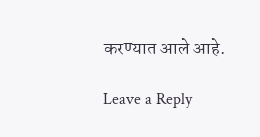करण्यात आले आहे.

Leave a Reply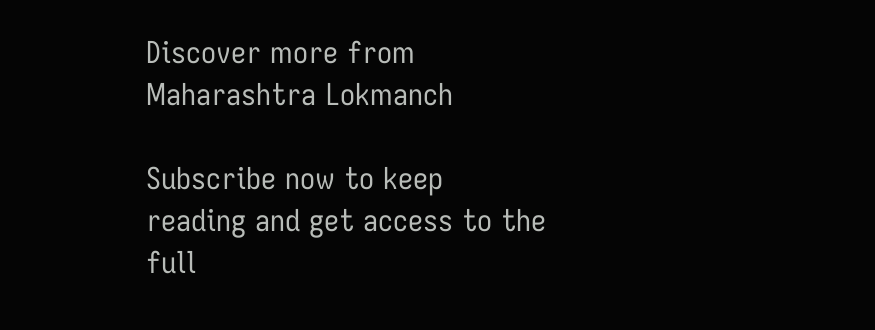Discover more from Maharashtra Lokmanch

Subscribe now to keep reading and get access to the full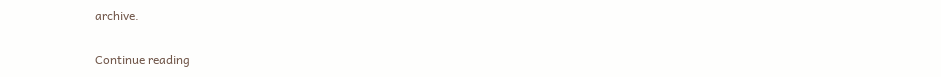archive.

Continue reading